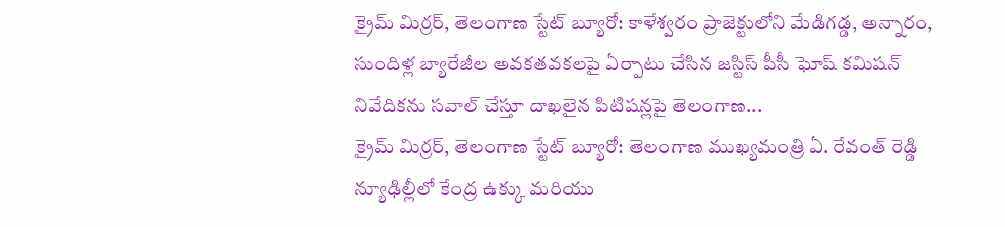క్రైమ్ మిర్రర్, తెలంగాణ స్టేట్ బ్యూరో: కాళేశ్వరం ప్రాజెక్టులోని మేడిగడ్డ, అన్నారం, సుందిళ్ల బ్యారేజీల అవకతవకలపై ఏర్పాటు చేసిన జస్టిస్ పీసీ ఘోష్ కమిషన్ నివేదికను సవాల్ చేస్తూ దాఖలైన పిటిషన్లపై తెలంగాణ...
క్రైమ్ మిర్రర్, తెలంగాణ స్టేట్ బ్యూరో: తెలంగాణ ముఖ్యమంత్రి ఏ. రేవంత్ రెడ్డి న్యూఢిల్లీలో కేంద్ర ఉక్కు మరియు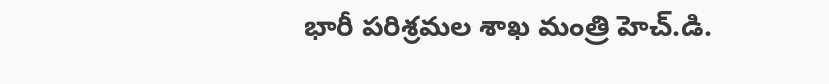భారీ పరిశ్రమల శాఖ మంత్రి హెచ్.డి.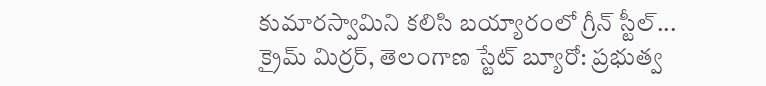కుమారస్వామిని కలిసి బయ్యారంలో గ్రీన్ స్టీల్...
క్రైమ్ మిర్రర్, తెలంగాణ స్టేట్ బ్యూరో: ప్రభుత్వ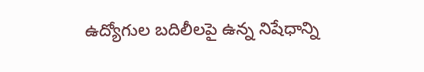ఉద్యోగుల బదిలీలపై ఉన్న నిషేధాన్ని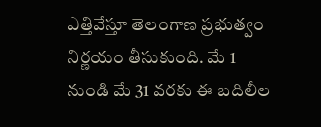ఎత్తివేస్తూ తెలంగాణ ప్రభుత్వం నిర్ణయం తీసుకుంది. మే 1 నుండి మే 31 వరకు ఈ బదిలీల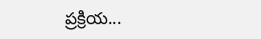ప్రక్రియ...